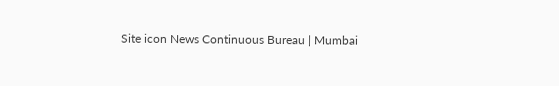Site icon News Continuous Bureau | Mumbai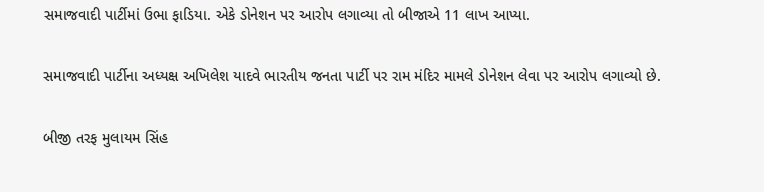સમાજવાદી પાર્ટીમાં ઉભા ફાડિયા. એકે ડોનેશન પર આરોપ લગાવ્યા તો બીજાએ 11 લાખ આપ્યા.

સમાજવાદી પાર્ટીના અધ્યક્ષ અખિલેશ યાદવે ભારતીય જનતા પાર્ટી પર રામ મંદિર મામલે ડોનેશન લેવા પર આરોપ લગાવ્યો છે.

બીજી તરફ મુલાયમ સિંહ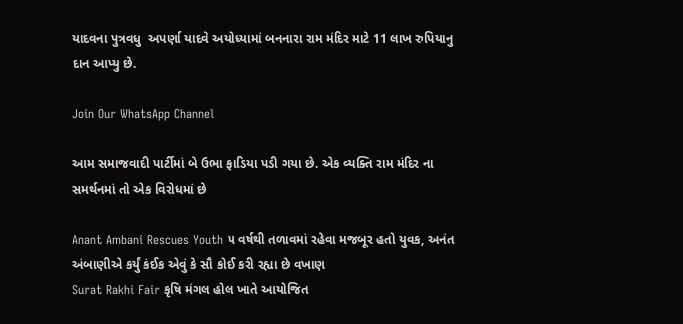યાદવના પુત્રવધુ  અપર્ણા યાદવે અયોધ્યામાં બનનારા રામ મંદિર માટે 11 લાખ રુપિયાનુ દાન આપ્યુ છે.

Join Our WhatsApp Channel

આમ સમાજવાદી પાર્ટીમાં બે ઉભા ફાડિયા પડી ગયા છે. એક વ્યક્તિ રામ મંદિર ના સમર્થનમાં તો એક વિરોધમાં છે

Anant Ambani Rescues Youth ૫ વર્ષથી તળાવમાં રહેવા મજબૂર હતો યુવક, અનંત અંબાણીએ કર્યું કંઈક એવું કે સૌ કોઈ કરી રહ્યા છે વખાણ
Surat Rakhi Fair કૃષિ મંગલ હોલ ખાતે આયોજિત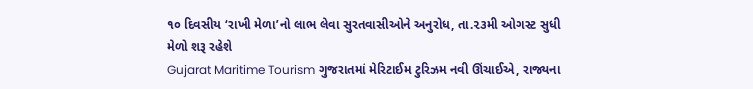૧૦ દિવસીય ‘રાખી મેળા’નો લાભ લેવા સુરતવાસીઓને અનુરોધ, તા.૨૩મી ઓગસ્ટ સુધી મેળો શરૂ રહેશે
Gujarat Maritime Tourism ગુજરાતમાં મેરિટાઈમ ટુરિઝમ નવી ઊંચાઈએ, રાજ્યના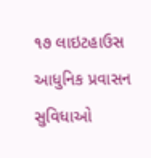૧૭ લાઇટહાઉસ આધુનિક પ્રવાસન સુવિધાઓ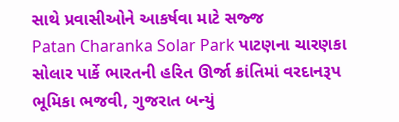સાથે પ્રવાસીઓને આકર્ષવા માટે સજ્જ
Patan Charanka Solar Park પાટણના ચારણકા સોલાર પાર્કે ભારતની હરિત ઊર્જા ક્રાંતિમાં વરદાનરૂપ ભૂમિકા ભજવી, ગુજરાત બન્યું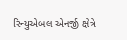રિન્યુએબલ એનર્જી ક્ષેત્રે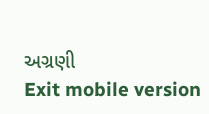અગ્રણી
Exit mobile version